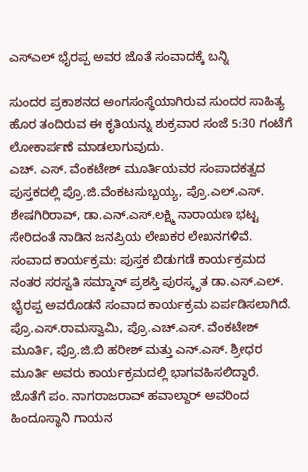ಎಸ್ಎಲ್ ಭೈರಪ್ಪ ಅವರ ಜೊತೆ ಸಂವಾದಕ್ಕೆ ಬನ್ನಿ

ಸುಂದರ ಪ್ರಕಾಶನದ ಅಂಗಸಂಸ್ಥೆಯಾಗಿರುವ ಸುಂದರ ಸಾಹಿತ್ಯ ಹೊರ ತಂದಿರುವ ಈ ಕೃತಿಯನ್ನು ಶುಕ್ರವಾರ ಸಂಜೆ 5:30 ಗಂಟೆಗೆ ಲೋಕಾರ್ಪಣೆ ಮಾಡಲಾಗುವುದು.
ಎಚ್. ಎಸ್. ವೆಂಕಟೇಶ್ ಮೂರ್ತಿಯವರ ಸಂಪಾದಕತ್ವದ ಪುಸ್ತಕದಲ್ಲಿ ಪ್ರೊ.ಜಿ.ವೆಂಕಟಸುಬ್ಬಯ್ಯ, ಪ್ರೊ.ಎಲ್.ಎಸ್. ಶೇಷಗಿರಿರಾವ್, ಡಾ.ಎನ್.ಎಸ್.ಲಕ್ಷ್ಮಿ ನಾರಾಯಣ ಭಟ್ಟ ಸೇರಿದಂತೆ ನಾಡಿನ ಜನಪ್ರಿಯ ಲೇಖಕರ ಲೇಖನಗಳಿವೆ.
ಸಂವಾದ ಕಾರ್ಯಕ್ರಮ: ಪುಸ್ತಕ ಬಿಡುಗಡೆ ಕಾರ್ಯಕ್ರಮದ ನಂತರ ಸರಸ್ವತಿ ಸಮ್ಮಾನ್ ಪ್ರಶಸ್ತಿ ಪುರಸ್ಕೃತ ಡಾ.ಎಸ್.ಎಲ್. ಭೈರಪ್ಪ ಅವರೊಡನೆ ಸಂವಾದ ಕಾರ್ಯಕ್ರಮ ಏರ್ಪಡಿಸಲಾಗಿದೆ.
ಪ್ರೊ.ಎಸ್.ರಾಮಸ್ವಾಮಿ, ಪ್ರೊ.ಎಚ್.ಎಸ್. ವೆಂಕಟೇಶ್ ಮೂರ್ತಿ, ಪ್ರೊ.ಜಿ.ಬಿ ಹರೀಶ್ ಮತ್ತು ಎನ್.ಎಸ್. ಶ್ರೀಧರ ಮೂರ್ತಿ ಅವರು ಕಾರ್ಯಕ್ರಮದಲ್ಲಿ ಭಾಗವಹಿಸಲಿದ್ದಾರೆ. ಜೊತೆಗೆ ಪಂ. ನಾಗರಾಜರಾವ್ ಹವಾಲ್ದಾರ್ ಅವರಿಂದ ಹಿಂದೂಸ್ಥಾನಿ ಗಾಯನ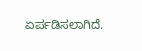ಏರ್ಪಡಿಸಲಾಗಿದೆ.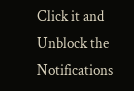Click it and Unblock the Notifications